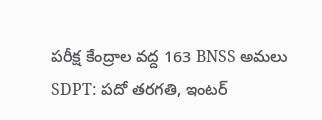పరీక్ష కేంద్రాల వద్ద 163 BNSS అమలు
SDPT: పదో తరగతి, ఇంటర్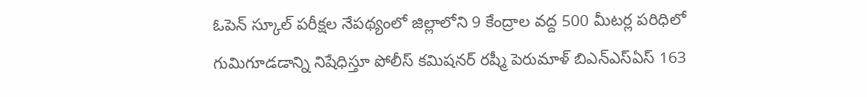ఓపెన్ స్కూల్ పరీక్షల నేపథ్యంలో జిల్లాలోని 9 కేంద్రాల వద్ద 500 మీటర్ల పరిధిలో గుమిగూడడాన్ని నిషేధిస్తూ పోలీస్ కమిషనర్ రష్మీ పెరుమాళ్ బిఎన్ఎస్ఏస్ 163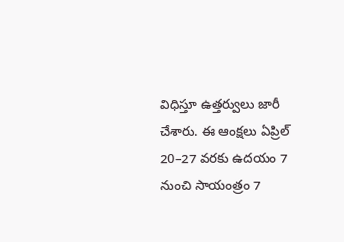విధిస్తూ ఉత్తర్వులు జారీ చేశారు. ఈ ఆంక్షలు ఏప్రిల్ 20–27 వరకు ఉదయం 7 నుంచి సాయంత్రం 7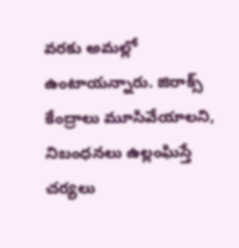వరకు అమల్లో ఉంటాయన్నారు. జిరాక్స్ కేంద్రాలు మూసివేయాలని, నిబంధనలు ఉల్లంఘిస్తే చర్యలు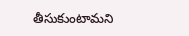తీసుకుంటామని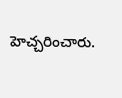హెచ్చరించారు.